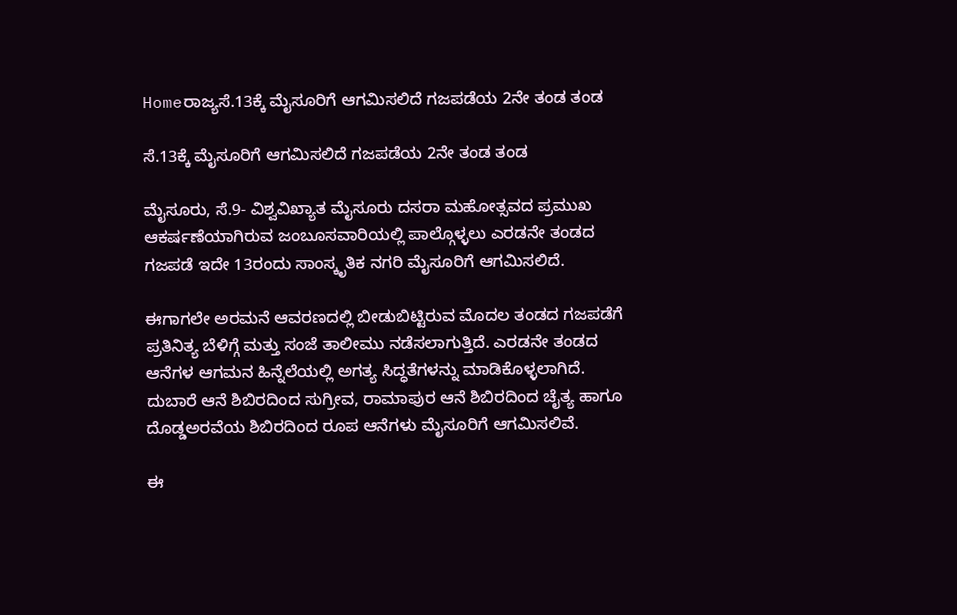Homeರಾಜ್ಯಸೆ.13ಕ್ಕೆ ಮೈಸೂರಿಗೆ ಆಗಮಿಸಲಿದೆ ಗಜಪಡೆಯ 2ನೇ ತಂಡ ತಂಡ

ಸೆ.13ಕ್ಕೆ ಮೈಸೂರಿಗೆ ಆಗಮಿಸಲಿದೆ ಗಜಪಡೆಯ 2ನೇ ತಂಡ ತಂಡ

ಮೈಸೂರು, ಸೆ.9- ವಿಶ್ವವಿಖ್ಯಾತ ಮೈಸೂರು ದಸರಾ ಮಹೋತ್ಸವದ ಪ್ರಮುಖ ಆಕರ್ಷಣೆಯಾಗಿರುವ ಜಂಬೂಸವಾರಿಯಲ್ಲಿ ಪಾಲ್ಗೊಳ್ಳಲು ಎರಡನೇ ತಂಡದ ಗಜಪಡೆ ಇದೇ 13ರಂದು ಸಾಂಸ್ಕೃತಿಕ ನಗರಿ ಮೈಸೂರಿಗೆ ಆಗಮಿಸಲಿದೆ.

ಈಗಾಗಲೇ ಅರಮನೆ ಆವರಣದಲ್ಲಿ ಬೀಡುಬಿಟ್ಟಿರುವ ಮೊದಲ ತಂಡದ ಗಜಪಡೆಗೆ ಪ್ರತಿನಿತ್ಯ ಬೆಳಿಗ್ಗೆ ಮತ್ತು ಸಂಜೆ ತಾಲೀಮು ನಡೆಸಲಾಗುತ್ತಿದೆ. ಎರಡನೇ ತಂಡದ ಆನೆಗಳ ಆಗಮನ ಹಿನ್ನೆಲೆಯಲ್ಲಿ ಅಗತ್ಯ ಸಿದ್ಧತೆಗಳನ್ನು ಮಾಡಿಕೊಳ್ಳಲಾಗಿದೆ. ದುಬಾರೆ ಆನೆ ಶಿಬಿರದಿಂದ ಸುಗ್ರೀವ, ರಾಮಾಪುರ ಆನೆ ಶಿಬಿರದಿಂದ ಚೈತ್ಯ ಹಾಗೂ ದೊಡ್ಡಅರವೆಯ ಶಿಬಿರದಿಂದ ರೂಪ ಆನೆಗಳು ಮೈಸೂರಿಗೆ ಆಗಮಿಸಲಿವೆ.

ಈ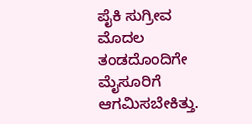ಪೈಕಿ ಸುಗ್ರೀವ ಮೊದಲ ತಂಡದೊಂದಿಗೇ ಮೈಸೂರಿಗೆ ಆಗಮಿಸಬೇಕಿತ್ತು.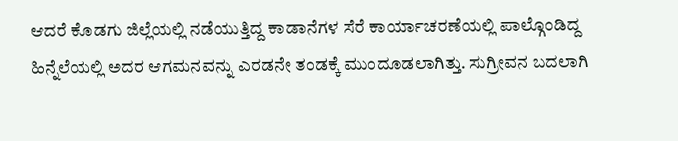ಆದರೆ ಕೊಡಗು ಜಿಲ್ಲೆಯಲ್ಲಿ ನಡೆಯುತ್ತಿದ್ದ ಕಾಡಾನೆಗಳ ಸೆರೆ ಕಾರ್ಯಾಚರಣೆಯಲ್ಲಿ ಪಾಲ್ಗೊಂಡಿದ್ದ ಹಿನ್ನೆಲೆಯಲ್ಲಿ ಅದರ ಆಗಮನವನ್ನು ಎರಡನೇ ತಂಡಕ್ಕೆ ಮುಂದೂಡಲಾಗಿತ್ತು. ಸುಗ್ರೀವನ ಬದಲಾಗಿ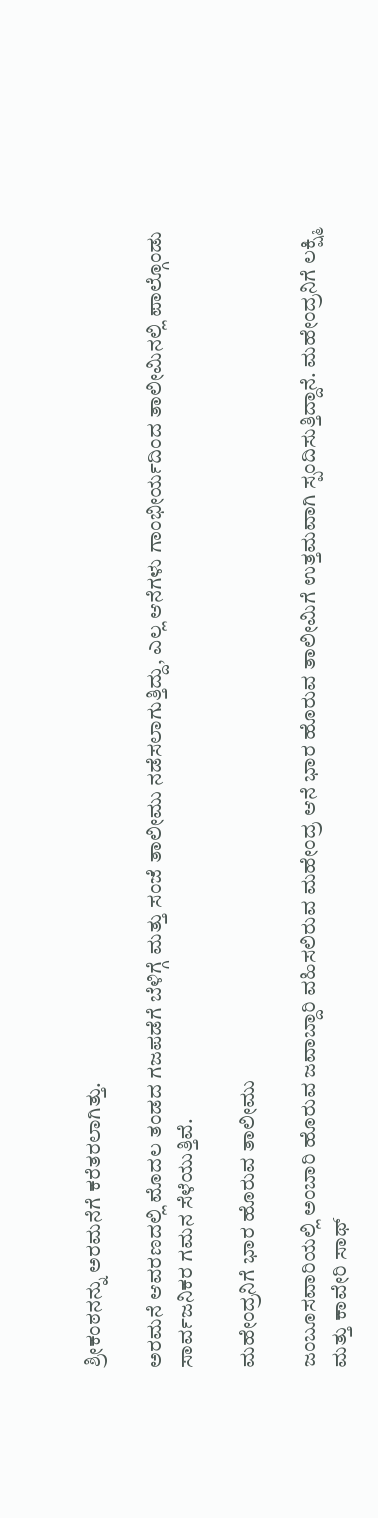ಶ್ರೀಕಂಠನನ್ನು ಅರಮನೆಗೆ ಕರೆತರಲಾಗಿತ್ತು.

ಅರಮನೆ ಆವರಣದಲ್ಲಿ ಮೊದಲ ತಂಡದ ಗಜಪಡೆಗೆ ಬೆಳಿಗ್ಗೆ ಮತ್ತು ಸಂಜೆ ತಾಲೀಮು ನಡೆಸಲಾಗುತ್ತಿದ್ದು, ಎಲ್ಲ ಆನೆಗಳು ಗಾಂಭೀರ್ಯದಿಂದ ತಾಲೀಮಿನಲ್ಲಿ ಪಾಲ್ಗೊಂಡು ಸಾರ್ವಜನಿಕರ ಗಮನ ಸೆಳೆಯುತ್ತಿವೆ.

ಮಹೇಂದ್ರನಿಗೆ ಭಾರ ಹೊರುವ ತಾಲೀಮು

ಜಂಬೂಸವಾರಿಯಲ್ಲಿ ಅಂಬಾರಿ ಹೊರುವ ಜವಾಬ್ದಾರಿ ವಹಿಸಲಿರುವ ಮಹೇಂದ್ರ ಆನೆ ಭಾರ ಹೊರುವ ತಾಲೀಮಿಗೆ ಉತ್ತಮವಾಗಿ ಸ್ಪಂದಿಸುತ್ತಿದ್ದಾನೆ. ಮಹೇಂದ್ರನಿಗೆ ಲಕ್ಷ್ಮಿ ಮತ್ತು ಕಾವೇರಿ ಸಾಥ್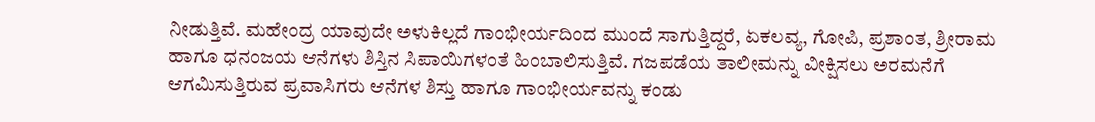ನೀಡುತ್ತಿವೆ. ಮಹೇಂದ್ರ ಯಾವುದೇ ಅಳುಕಿಲ್ಲದೆ ಗಾಂಭೀರ್ಯದಿಂದ ಮುಂದೆ ಸಾಗುತ್ತಿದ್ದರೆ, ಏಕಲವ್ಯ, ಗೋಪಿ, ಪ್ರಶಾಂತ, ಶ್ರೀರಾಮ ಹಾಗೂ ಧನಂಜಯ ಆನೆಗಳು ಶಿಸ್ತಿನ ಸಿಪಾಯಿಗಳಂತೆ ಹಿಂಬಾಲಿಸುತ್ತಿವೆ. ಗಜಪಡೆಯ ತಾಲೀಮನ್ನು ವೀಕ್ಷಿಸಲು ಅರಮನೆಗೆ ಆಗಮಿಸುತ್ತಿರುವ ಪ್ರವಾಸಿಗರು ಆನೆಗಳ ಶಿಸ್ತು ಹಾಗೂ ಗಾಂಭೀರ್ಯವನ್ನು ಕಂಡು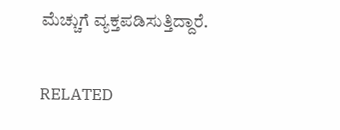ಮೆಚ್ಚುಗೆ ವ್ಯಕ್ತಪಡಿಸುತ್ತಿದ್ದಾರೆ.

RELATED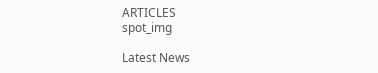ARTICLES
spot_img

Latest News